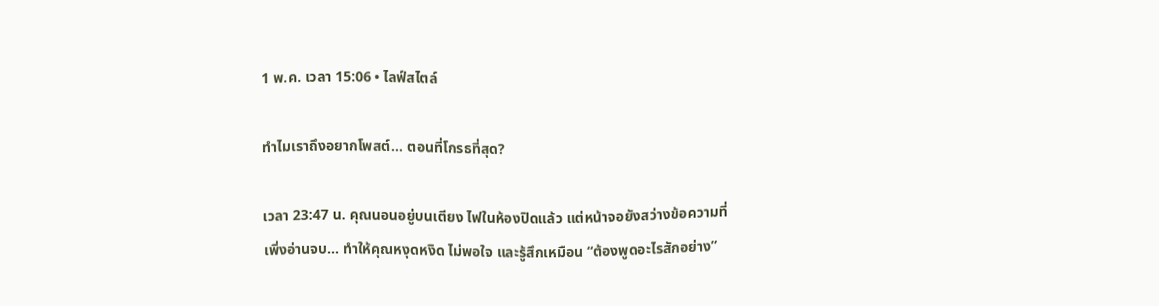1 พ.ค. เวลา 15:06 • ไลฟ์สไตล์

ทำไมเราถึงอยากโพสต์… ตอนที่โกรธที่สุด?

เวลา 23:47 น. คุณนอนอยู่บนเตียง ไฟในห้องปิดแล้ว แต่หน้าจอยังสว่างข้อความที่เพิ่งอ่านจบ… ทำให้คุณหงุดหงิด ไม่พอใจ และรู้สึกเหมือน “ต้องพูดอะไรสักอย่าง”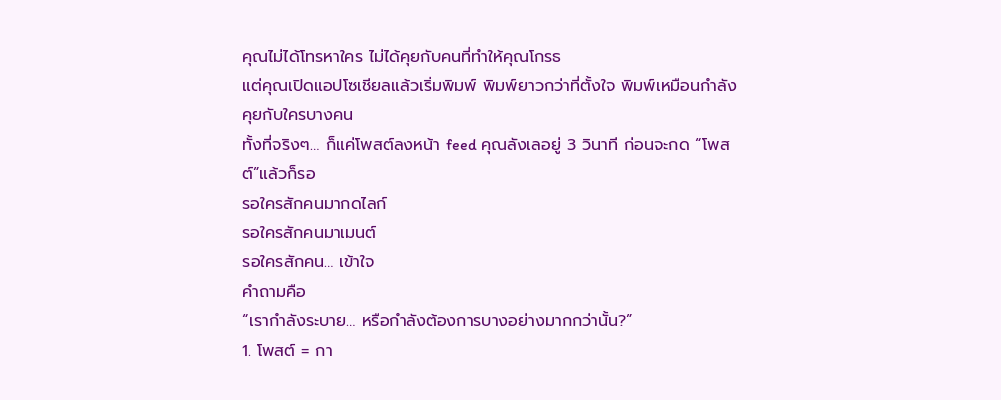คุณไม่ได้โทรหาใคร ไม่ได้คุยกับคนที่ทำให้คุณโกรธ
แต่คุณเปิดแอปโซเชียลแล้วเริ่มพิมพ์ พิมพ์ยาวกว่าที่ตั้งใจ พิมพ์เหมือนกำลังคุยกับใครบางคน
ทั้งที่จริงๆ… ก็แค่โพสต์ลงหน้า feed คุณลังเลอยู่ 3 วินาที ก่อนจะกด “โพสต์”แล้วก็รอ
รอใครสักคนมากดไลก์
รอใครสักคนมาเมนต์
รอใครสักคน… เข้าใจ
คำถามคือ
“เรากำลังระบาย… หรือกำลังต้องการบางอย่างมากกว่านั้น?”
1. โพสต์ = กา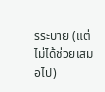รระบาย (แต่ไม่ได้ช่วยเสมอไป)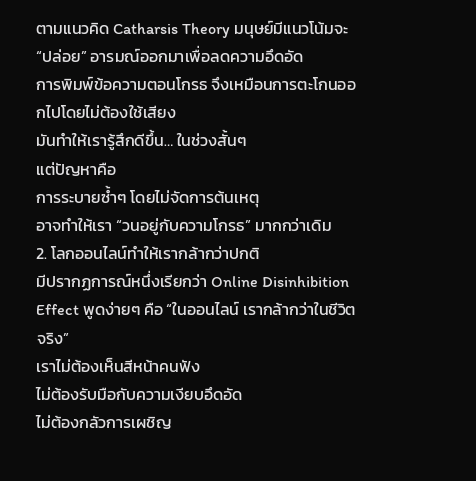ตามแนวคิด Catharsis Theory มนุษย์มีแนวโน้มจะ “ปล่อย” อารมณ์ออกมาเพื่อลดความอึดอัด
การพิมพ์ข้อความตอนโกรธ จึงเหมือนการตะโกนออกไปโดยไม่ต้องใช้เสียง
มันทำให้เรารู้สึกดีขึ้น… ในช่วงสั้นๆ
แต่ปัญหาคือ
การระบายซ้ำๆ โดยไม่จัดการต้นเหตุ
อาจทำให้เรา “วนอยู่กับความโกรธ” มากกว่าเดิม
2. โลกออนไลน์ทำให้เรากล้ากว่าปกติ
มีปรากฏการณ์หนึ่งเรียกว่า Online Disinhibition Effect พูดง่ายๆ คือ “ในออนไลน์ เรากล้ากว่าในชีวิตจริง”
เราไม่ต้องเห็นสีหน้าคนฟัง
ไม่ต้องรับมือกับความเงียบอึดอัด
ไม่ต้องกลัวการเผชิญ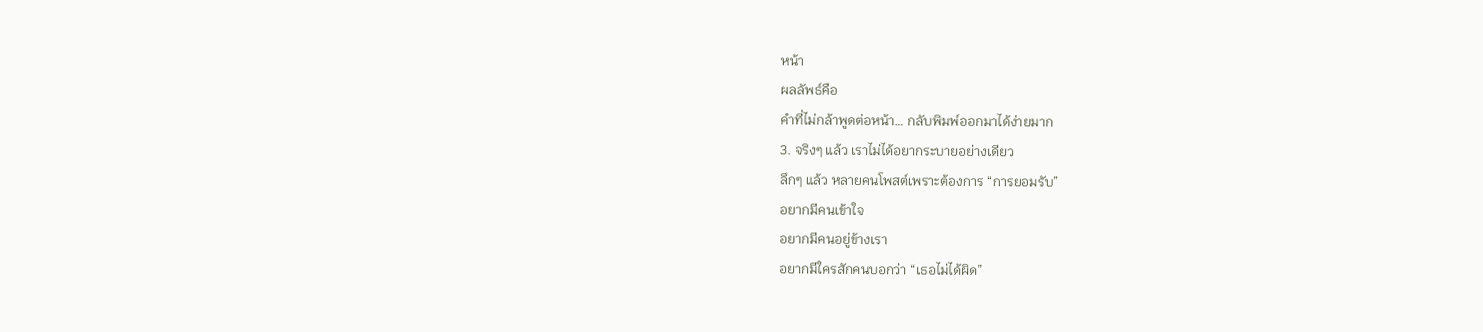หน้า
ผลลัพธ์คือ
คำที่ไม่กล้าพูดต่อหน้า… กลับพิมพ์ออกมาได้ง่ายมาก
3. จริงๆ แล้ว เราไม่ได้อยากระบายอย่างเดียว
ลึกๆ แล้ว หลายคนโพสต์เพราะต้องการ “การยอมรับ”
อยากมีคนเข้าใจ
อยากมีคนอยู่ข้างเรา
อยากมีใครสักคนบอกว่า “เธอไม่ได้ผิด”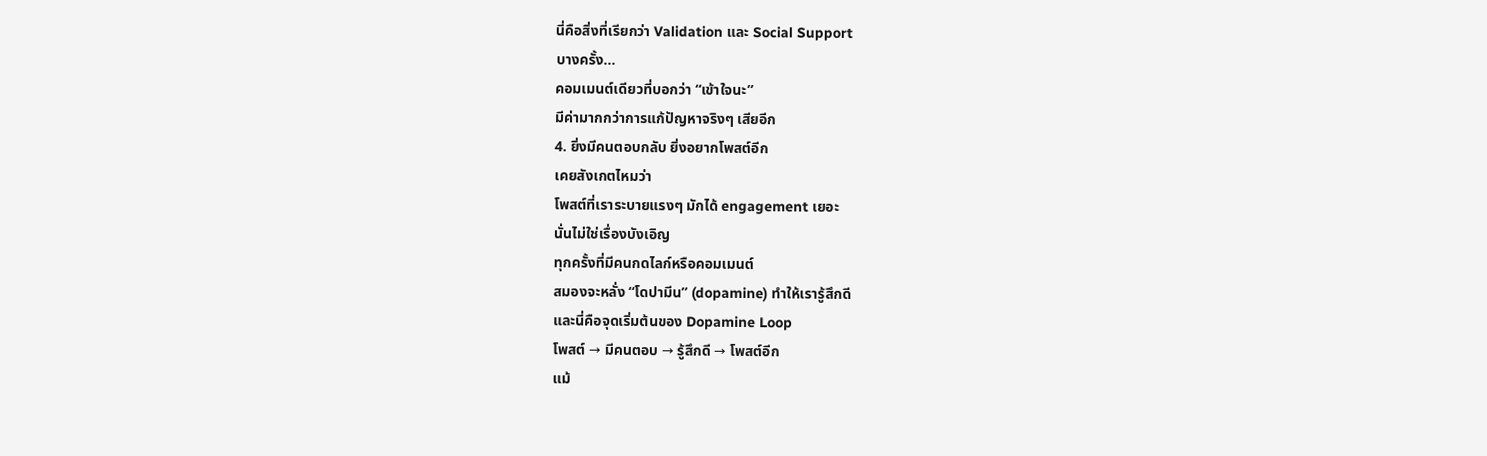นี่คือสิ่งที่เรียกว่า Validation และ Social Support
บางครั้ง…
คอมเมนต์เดียวที่บอกว่า “เข้าใจนะ”
มีค่ามากกว่าการแก้ปัญหาจริงๆ เสียอีก
4. ยิ่งมีคนตอบกลับ ยิ่งอยากโพสต์อีก
เคยสังเกตไหมว่า
โพสต์ที่เราระบายแรงๆ มักได้ engagement เยอะ
นั่นไม่ใช่เรื่องบังเอิญ
ทุกครั้งที่มีคนกดไลก์หรือคอมเมนต์
สมองจะหลั่ง “โดปามีน” (dopamine) ทำให้เรารู้สึกดี
และนี่คือจุดเริ่มต้นของ Dopamine Loop
โพสต์ → มีคนตอบ → รู้สึกดี → โพสต์อีก
แม้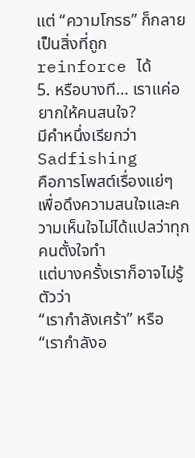แต่ “ความโกรธ” ก็กลายเป็นสิ่งที่ถูก reinforce ได้
5. หรือบางที… เราแค่อยากให้คนสนใจ?
มีคำหนึ่งเรียกว่า Sadfishing
คือการโพสต์เรื่องแย่ๆ เพื่อดึงความสนใจและความเห็นใจไม่ได้แปลว่าทุกคนตั้งใจทำ
แต่บางครั้งเราก็อาจไม่รู้ตัวว่า
“เรากำลังเศร้า” หรือ
“เรากำลังอ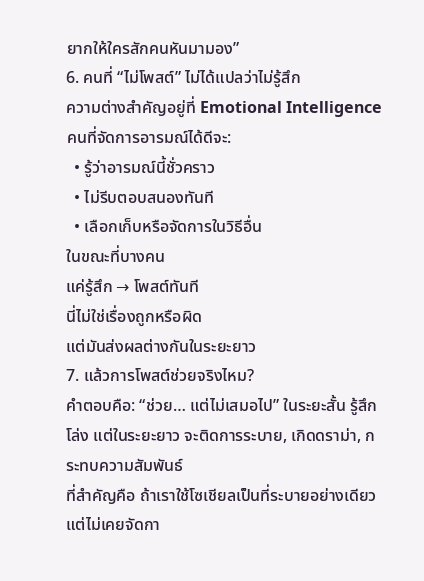ยากให้ใครสักคนหันมามอง”
6. คนที่ “ไม่โพสต์” ไม่ได้แปลว่าไม่รู้สึก
ความต่างสำคัญอยู่ที่ Emotional Intelligence
คนที่จัดการอารมณ์ได้ดีจะ:
  • รู้ว่าอารมณ์นี้ชั่วคราว
  • ไม่รีบตอบสนองทันที
  • เลือกเก็บหรือจัดการในวิธีอื่น
ในขณะที่บางคน
แค่รู้สึก → โพสต์ทันที
นี่ไม่ใช่เรื่องถูกหรือผิด
แต่มันส่งผลต่างกันในระยะยาว
7. แล้วการโพสต์ช่วยจริงไหม?
คำตอบคือ: “ช่วย… แต่ไม่เสมอไป” ในระยะสั้น รู้สึกโล่ง แต่ในระยะยาว จะติดการระบาย, เกิดดราม่า, กระทบความสัมพันธ์
ที่สำคัญคือ ถ้าเราใช้โซเชียลเป็นที่ระบายอย่างเดียว
แต่ไม่เคยจัดกา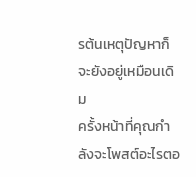รต้นเหตุปัญหาก็จะยังอยู่เหมือนเดิม
ครั้งหน้าที่คุณกำลังจะโพสต์อะไรตอ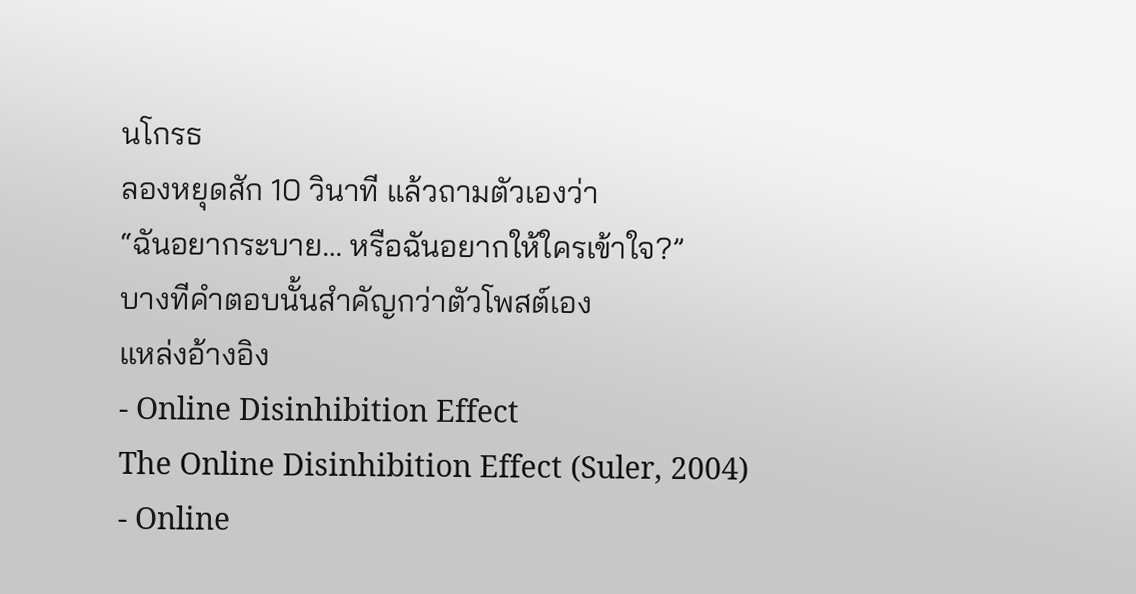นโกรธ
ลองหยุดสัก 10 วินาที แล้วถามตัวเองว่า
“ฉันอยากระบาย… หรือฉันอยากให้ใครเข้าใจ?”
บางทีคำตอบนั้นสำคัญกว่าตัวโพสต์เอง
แหล่งอ้างอิง
- Online Disinhibition Effect
The Online Disinhibition Effect (Suler, 2004)
- Online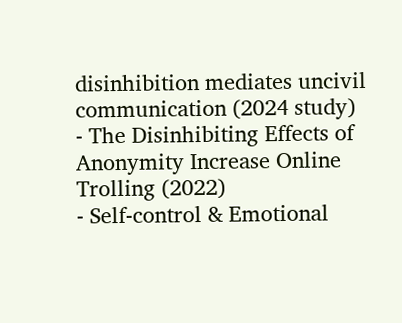disinhibition mediates uncivil communication (2024 study)
- The Disinhibiting Effects of Anonymity Increase Online Trolling (2022)
- Self-control & Emotional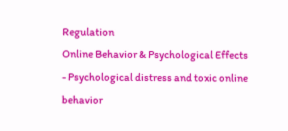Regulation
Online Behavior & Psychological Effects
- Psychological distress and toxic online behavior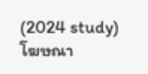(2024 study)
โฆษณา